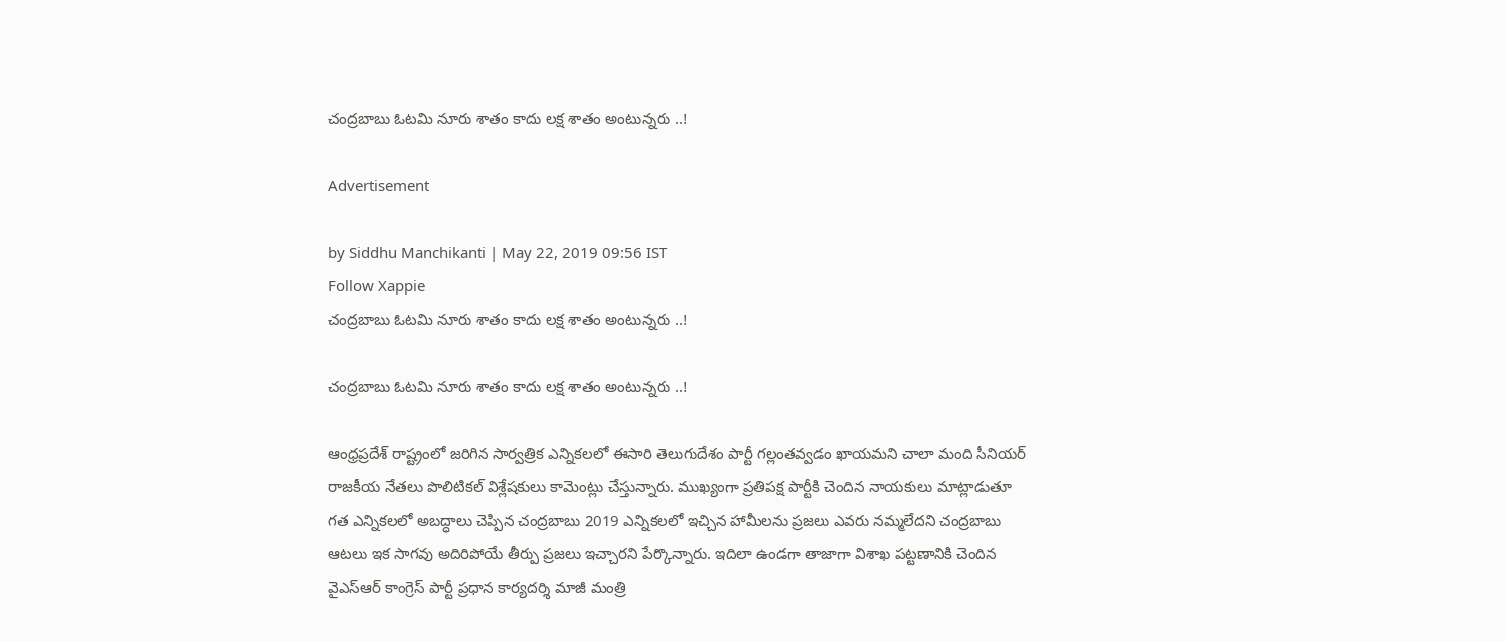చంద్రబాబు ఓటమి నూరు శాతం కాదు లక్ష శాతం అంటున్నరు ..!

Advertisement

by Siddhu Manchikanti | May 22, 2019 09:56 IST
Follow Xappie
చంద్రబాబు ఓటమి నూరు శాతం కాదు లక్ష శాతం అంటున్నరు ..!

చంద్రబాబు ఓటమి నూరు శాతం కాదు లక్ష శాతం అంటున్నరు ..!

ఆంధ్రప్రదేశ్ రాష్ట్రంలో జరిగిన సార్వత్రిక ఎన్నికలలో ఈసారి తెలుగుదేశం పార్టీ గల్లంతవ్వడం ఖాయమని చాలా మంది సీనియర్ రాజకీయ నేతలు పొలిటికల్ విశ్లేషకులు కామెంట్లు చేస్తున్నారు. ముఖ్యంగా ప్రతిపక్ష పార్టీకి చెందిన నాయకులు మాట్లాడుతూ గత ఎన్నికలలో అబద్ధాలు చెప్పిన చంద్రబాబు 2019 ఎన్నికలలో ఇచ్చిన హామీలను ప్రజలు ఎవరు నమ్మలేదని చంద్రబాబు ఆటలు ఇక సాగవు అదిరిపోయే తీర్పు ప్రజలు ఇచ్చారని పేర్కొన్నారు. ఇదిలా ఉండగా తాజాగా విశాఖ పట్టణానికి చెందిన వైఎస్ఆర్ కాంగ్రెస్ పార్టీ ప్రధాన కార్యదర్శి మాజీ మంత్రి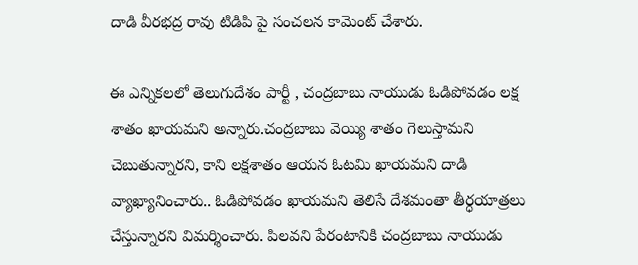దాడి వీరభద్ర రావు టిడిపి పై సంచలన కామెంట్ చేశారు.

ఈ ఎన్నికలలో తెలుగుదేశం పార్టీ , చంద్రబాబు నాయుడు ఓడిపోవడం లక్ష శాతం ఖాయమని అన్నారు.చంద్రబాబు వెయ్యి శాతం గెలుస్తామని చెబుతున్నారని, కాని లక్షశాతం ఆయన ఓటమి ఖాయమని దాడి వ్యాఖ్యానించారు.. ఓడిపోవడం ఖాయమని తెలిసే దేశమంతా తీర్ధయాత్రలు చేస్తున్నారని విమర్శించారు. పిలవని పేరంటానికి చంద్రబాబు నాయుడు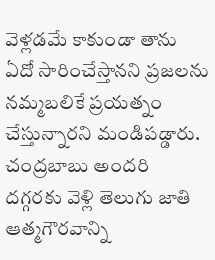వెళ్లడమే కాకుండా తాను ఏదో సారించేస్తానని ప్రజలను నమ్మబలికే ప్రయత్నం చేస్తున్నారని మండిపడ్డారు. చంద్రబాబు అందరి దగ్గరకు వెళ్లి తెలుగు జాతి ఆత్మగౌరవాన్ని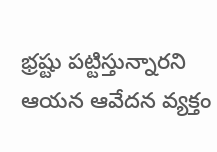భ్రష్టు పట్టిస్తున్నారని ఆయన ఆవేదన వ్యక్తం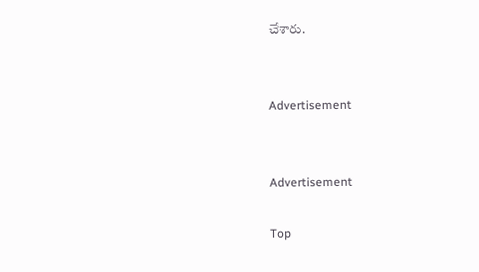చేశారు.


Advertisement


Advertisement

Top